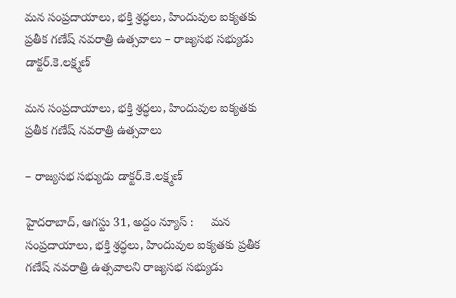మన సంప్రదాయాలు, భక్తి శ్రద్ధలు, హిందువుల ఐక్యతకు ప్రతీక గణేష్ నవరాత్రి ఉత్సవాలు – రాజ్య‌స‌భ స‌భ్యుడు డాక్ట‌ర్‌.కె.లక్ష్మణ్

మన సంప్రదాయాలు, భక్తి శ్రద్ధలు, హిందువుల ఐక్యతకు ప్రతీక గణేష్ నవరాత్రి ఉత్సవాలు

– రాజ్య‌స‌భ స‌భ్యుడు డాక్ట‌ర్‌.కె.లక్ష్మణ్

హైదరాబాద్, ఆగ‌స్టు 31, అద్దం న్యూస్ :     మన సంప్రదాయాలు, భక్తి శ్రద్ధలు, హిందువుల ఐక్యతకు ప్రతీక గణేష్ నవరాత్రి ఉత్సవాలని రాజ్య‌స‌భ స‌భ్యుడు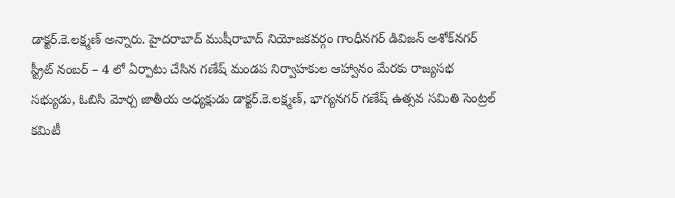డాక్ట‌ర్‌.కె.లక్ష్మణ్ అన్నారు. హైద‌రాబాద్ ముషీరాబాద్ నియోజ‌క‌వ‌ర్గం గాంధీన‌గ‌ర్ డివిజ‌న్ అశోక్‌న‌గ‌ర్ స్ట్రీట్ నంబ‌ర్ – 4 లో ఏర్పాటు చేసిన గ‌ణేష్ మండ‌ప నిర్వాహ‌కుల ఆహ్వానం మేర‌కు రాజ్య‌స‌భ స‌భ్యుడు, ఓబిసి మోర్చ జాతీయ అధ్య‌క్షుడు డాక్ట‌ర్‌.కె.ల‌క్ష్మ‌ణ్, భాగ్యనగర్ గణేష్ ఉత్సవ సమితి సెంట్రల్ కమిటీ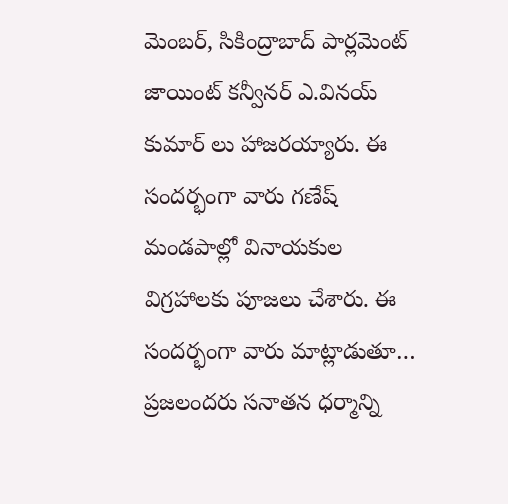మెంబర్, సికింద్రాబాద్ పార్లమెంట్ జాయింట్ కన్వీనర్ ఎ.వినయ్ కుమార్ లు హాజ‌ర‌య్యారు. ఈ సంద‌ర్భంగా వారు గ‌ణేష్ మండ‌పాల్లో వినాయ‌కుల విగ్ర‌హాల‌కు పూజ‌లు చేశారు. ఈ సంద‌ర్భంగా వారు మాట్లాడుతూ… ప్రజలందరు సనాతన ధర్మాన్ని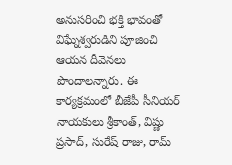అనుసరించి భక్తి భావంతో విఘ్నేశ్వరుడిని పూజించి ఆయన దీవెనలు పొందాలన్నారు. ఈ కార్యక్రమంలో బీజేపీ సీనియర్ నాయకులు శ్రీకాంత్, విష్ణు ప్రసాద్, సురేష్ రాజు, రామ్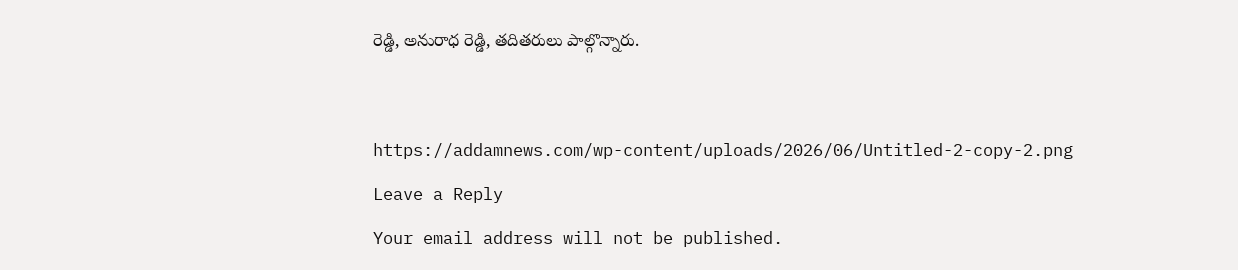రెడ్డి, అనురాధ రెడ్డి, తదితరులు పాల్గొన్నారు.




https://addamnews.com/wp-content/uploads/2026/06/Untitled-2-copy-2.png

Leave a Reply

Your email address will not be published.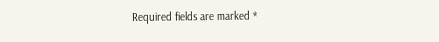Required fields are marked *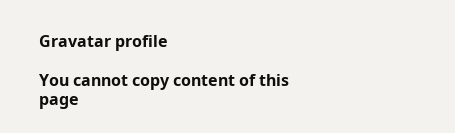Gravatar profile

You cannot copy content of this page